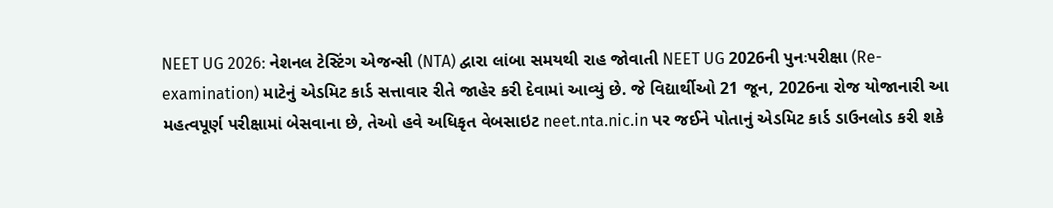NEET UG 2026: નેશનલ ટેસ્ટિંગ એજન્સી (NTA) દ્વારા લાંબા સમયથી રાહ જોવાતી NEET UG 2026ની પુનઃપરીક્ષા (Re-examination) માટેનું એડમિટ કાર્ડ સત્તાવાર રીતે જાહેર કરી દેવામાં આવ્યું છે. જે વિદ્યાર્થીઓ 21 જૂન, 2026ના રોજ યોજાનારી આ મહત્વપૂર્ણ પરીક્ષામાં બેસવાના છે, તેઓ હવે અધિકૃત વેબસાઇટ neet.nta.nic.in પર જઈને પોતાનું એડમિટ કાર્ડ ડાઉનલોડ કરી શકે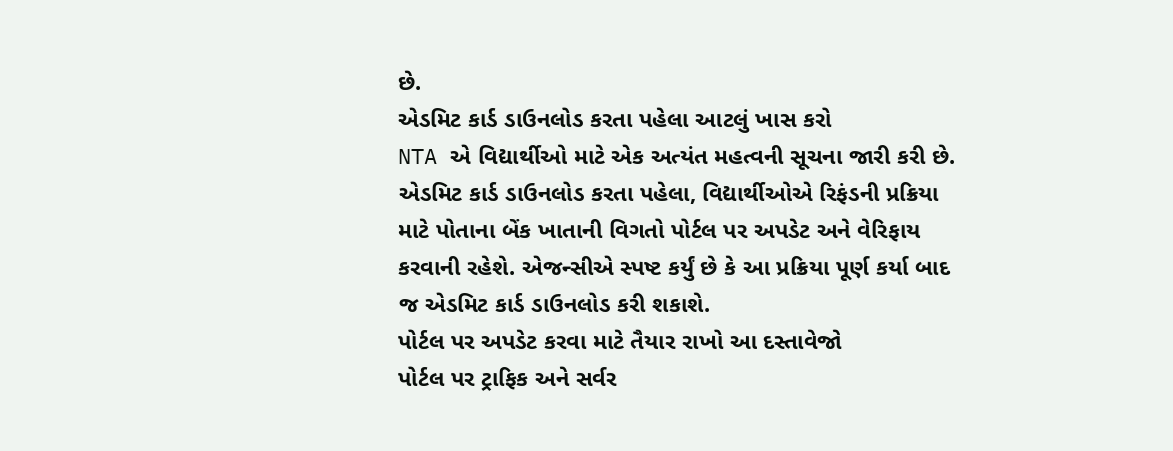છે.
એડમિટ કાર્ડ ડાઉનલોડ કરતા પહેલા આટલું ખાસ કરો
NTA એ વિદ્યાર્થીઓ માટે એક અત્યંત મહત્વની સૂચના જારી કરી છે. એડમિટ કાર્ડ ડાઉનલોડ કરતા પહેલા, વિદ્યાર્થીઓએ રિફંડની પ્રક્રિયા માટે પોતાના બેંક ખાતાની વિગતો પોર્ટલ પર અપડેટ અને વેરિફાય કરવાની રહેશે. એજન્સીએ સ્પષ્ટ કર્યું છે કે આ પ્રક્રિયા પૂર્ણ કર્યા બાદ જ એડમિટ કાર્ડ ડાઉનલોડ કરી શકાશે.
પોર્ટલ પર અપડેટ કરવા માટે તૈયાર રાખો આ દસ્તાવેજો
પોર્ટલ પર ટ્રાફિક અને સર્વર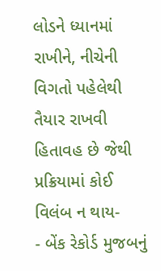લોડને ધ્યાનમાં રાખીને, નીચેની વિગતો પહેલેથી તૈયાર રાખવી હિતાવહ છે જેથી પ્રક્રિયામાં કોઈ વિલંબ ન થાય-
- બેંક રેકોર્ડ મુજબનું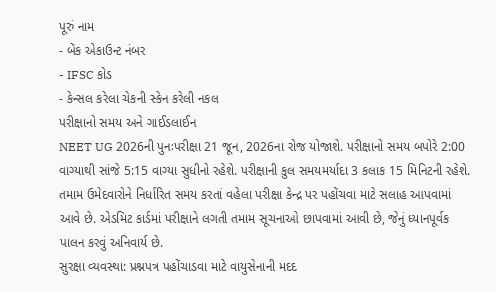પૂરું નામ
- બેંક એકાઉન્ટ નંબર
- IFSC કોડ
- કેન્સલ કરેલા ચેકની સ્કેન કરેલી નકલ
પરીક્ષાનો સમય અને ગાઈડલાઈન
NEET UG 2026ની પુનઃપરીક્ષા 21 જૂન, 2026ના રોજ યોજાશે. પરીક્ષાનો સમય બપોરે 2:00 વાગ્યાથી સાંજે 5:15 વાગ્યા સુધીનો રહેશે. પરીક્ષાની કુલ સમયમર્યાદા 3 કલાક 15 મિનિટની રહેશે. તમામ ઉમેદવારોને નિર્ધારિત સમય કરતાં વહેલા પરીક્ષા કેન્દ્ર પર પહોંચવા માટે સલાહ આપવામાં આવે છે. એડમિટ કાર્ડમાં પરીક્ષાને લગતી તમામ સૂચનાઓ છાપવામાં આવી છે, જેનું ધ્યાનપૂર્વક પાલન કરવું અનિવાર્ય છે.
સુરક્ષા વ્યવસ્થા: પ્રશ્નપત્ર પહોંચાડવા માટે વાયુસેનાની મદદ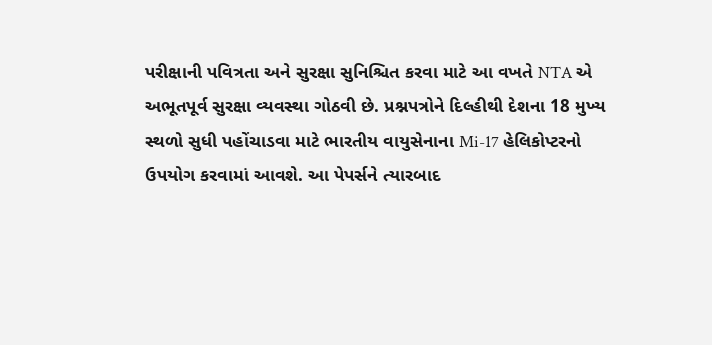પરીક્ષાની પવિત્રતા અને સુરક્ષા સુનિશ્ચિત કરવા માટે આ વખતે NTA એ અભૂતપૂર્વ સુરક્ષા વ્યવસ્થા ગોઠવી છે. પ્રશ્નપત્રોને દિલ્હીથી દેશના 18 મુખ્ય સ્થળો સુધી પહોંચાડવા માટે ભારતીય વાયુસેનાના Mi-17 હેલિકોપ્ટરનો ઉપયોગ કરવામાં આવશે. આ પેપર્સને ત્યારબાદ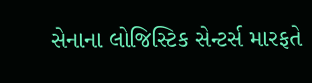સેનાના લોજિસ્ટિક સેન્ટર્સ મારફતે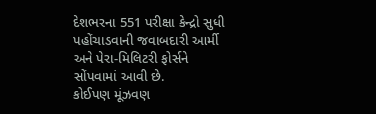દેશભરના 551 પરીક્ષા કેન્દ્રો સુધી પહોંચાડવાની જવાબદારી આર્મી અને પેરા-મિલિટરી ફોર્સને સોંપવામાં આવી છે.
કોઈપણ મૂંઝવણ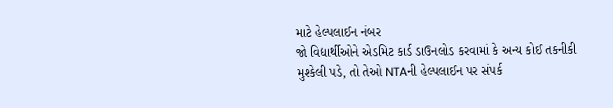માટે હેલ્પલાઈન નંબર
જો વિદ્યાર્થીઓને એડમિટ કાર્ડ ડાઉનલોડ કરવામાં કે અન્ય કોઈ તકનીકી મુશ્કેલી પડે, તો તેઓ NTAની હેલ્પલાઈન પર સંપર્ક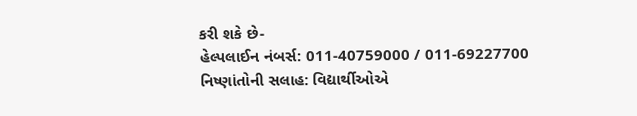કરી શકે છે-
હેલ્પલાઈન નંબર્સ: 011-40759000 / 011-69227700
નિષ્ણાંતોની સલાહ: વિદ્યાર્થીઓએ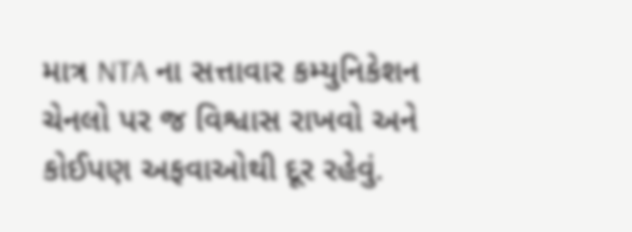માત્ર NTA ના સત્તાવાર કમ્યુનિકેશન ચેનલો પર જ વિશ્વાસ રાખવો અને કોઈપણ અફવાઓથી દૂર રહેવું.